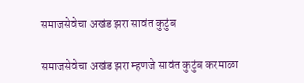समाजसेवेचा अखंड झरा सावंत कुटुंब

समाजसेवेचा अखंड झरा म्हणजे सावंत कुटुंब करमाळा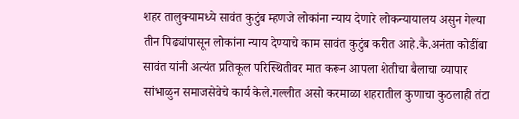शहर तालुक्यामध्ये सावंत कुटुंब म्हणजे लोकांना न्याय देणारे लोकन्यायालय असुन गेल्या तीन पिढ्यांपासून लोकांना न्याय देण्याचे काम सावंत कुटुंब करीत आहे.कै.अनंता कोडींबा सावंत यांनी अत्यंत प्रतिकूल परिस्थितीवर मात करून आपला शेतीचा बैलाचा व्यापार सांभाळुन समाजसेवेचे कार्य केले.गल्लीत असो करमाळा शहरातील कुणाचा कुठलाही तंटा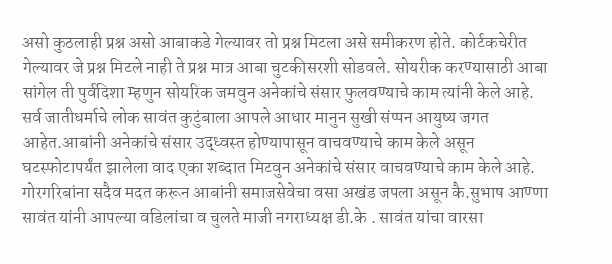असो कुठलाही प्रश्न असो आबाकडे गेल्यावर तो प्रश्न मिटला असे समीकरण होते. कोर्टकचेरीत गेल्यावर जे प्रश्न मिटले नाही ते प्रश्न मात्र आबा चुटकीसरशी सोडवले. सोयरीक करण्यासाठी आबा सांगेल ती पुर्वदिशा म्हणुन सोयरिक जमवुन अनेकांचे संसार फुलवण्याचे काम त्यांनी केले आहे. सर्व जातीधर्माचे लोक सावंत कुटुंबाला आपले आधार मानुन सुखी संप्पन आयुष्य जगत आहेत.आबांनी अनेकांचे संसार उद्ध्वस्त होण्यापासून वाचवण्याचे काम केले असून घटस्फोटापर्यंत झालेला वाद एका शब्दात मिटवुन अनेकांचे संसार वाचवण्याचे काम केले आहे. गोरगरिबांना सदैव मदत करून आबांनी समाजसेवेचा वसा अखंड जपला असून कै.सुभाष आण्णा सावंत यांनी आपल्या वडिलांचा व चुलते माजी नगराध्यक्ष डी.के . सावंत यांचा वारसा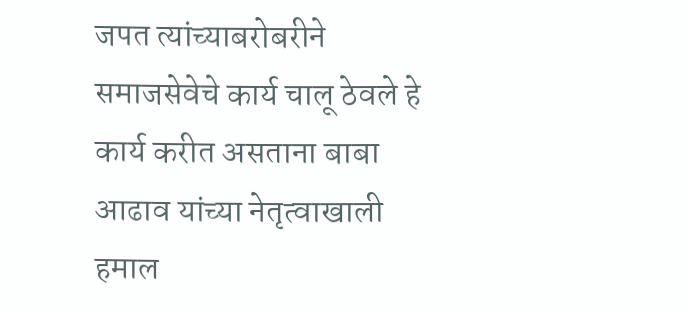जपत त्यांच्याबरोबरीने समाजसेवेचे कार्य चालू ठेवले हे कार्य करीत असताना बाबा आढाव यांच्या नेतृत्वाखाली हमाल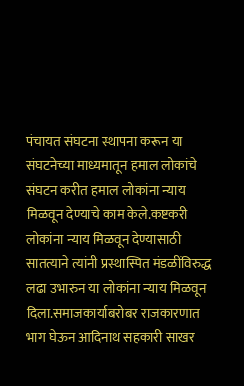पंचायत संघटना स्थापना करून या संघटनेच्या माध्यमातून हमाल लोकांचे संघटन करीत हमाल लोकांना न्याय मिळवून देण्याचे काम केले.कष्टकरी लोकांना न्याय मिळवून देण्यासाठी सातत्याने त्यांनी प्रस्थास्पित मंडळींविरुद्ध लढा उभारुन या लोकांना न्याय मिळवून दिला.समाजकार्याबरोबर राजकारणात भाग घेऊन आदिनाथ सहकारी साखर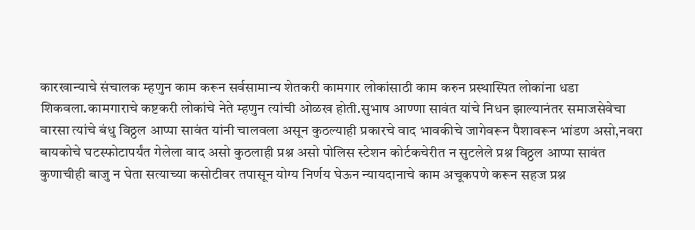कारखान्याचे संचालक म्हणुन काम करून सर्वसामान्य शेतकरी कामगार लोकांसाठी काम करुन प्रस्थास्पित लोकांना धडा शिकवला.कामगाराचे कष्टकरी लोकांचे नेते म्हणुन त्यांची ओळख होती.सुभाष आण्णा सावंत यांचे निधन झाल्यानंतर समाजसेवेचा वारसा त्यांचे बंधु विठ्ठल आप्पा सावंत यांनी चालवला असून कुठल्याही प्रकारचे वाद भावकीचे जागेवरून पैशावरून भांडण असो,नवरा बायकोचे घटस्फोटापर्यंत गेलेला वाद असो कुठलाही प्रश्न असो पोलिस स्टेशन कोर्टकचेरीत न सुटलेले प्रश्न विठ्ठल आप्पा सावंत कुणाचीही बाजु न घेता सत्याच्या कसोटीवर तपासून योग्य निर्णय घेऊन न्यायदानाचे काम अचूकपणे करून सहज प्रश्न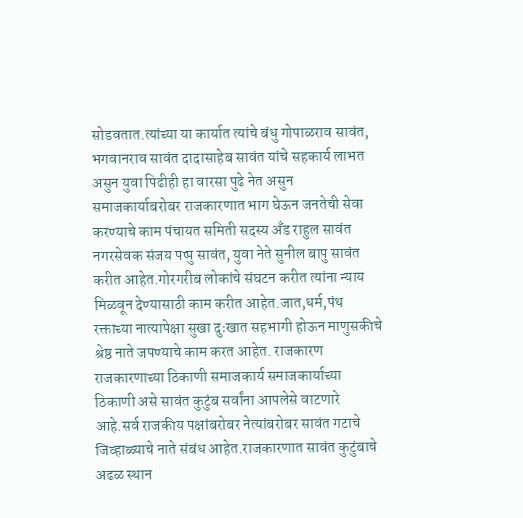सोडवतात.त्यांच्या या कार्यात त्यांचे बंधु गोपाळराव सावंत, भगवानराव सावंत दादासाहेब सावंत यांचे सहकार्य लाभत   असुन युवा पिढीही हा वारसा पुढे नेत असुन समाजकार्याबरोबर राजकारणात भाग घेऊन जनतेची सेवा करण्याचे काम पंचायत समिती सदस्य अँड राहुल सावंत नगरसेवक संजय पप्पु सावंत, युवा नेते सुनील बापु सावंत करीत आहेत.गोरगरीब लोकांचे संघटन करीत त्यांना न्याय मिळवून देण्यासाठी काम करीत आहेत.जात,धर्म,पंथ रक्ताच्या नात्यापेक्षा सुखा दुःखात सहभागी होऊन माणुसकीचे श्रेष्ठ नाते जपण्याचे काम करत आहेत. राजकारण राजकारणाच्या ठिकाणी समाजकार्य समाजकार्याच्या ठिकाणी असे सावंत कुटुंब सर्वांना आपलेसे वाटणारे आहे.सर्व राजकीय पक्षांबरोबर नेत्यांबरोबर सावंत गटाचे जिव्हाळ्याचे नाते संबंध आहेत.राजकारणात सावंत कुटुंबाचे अढळ स्थान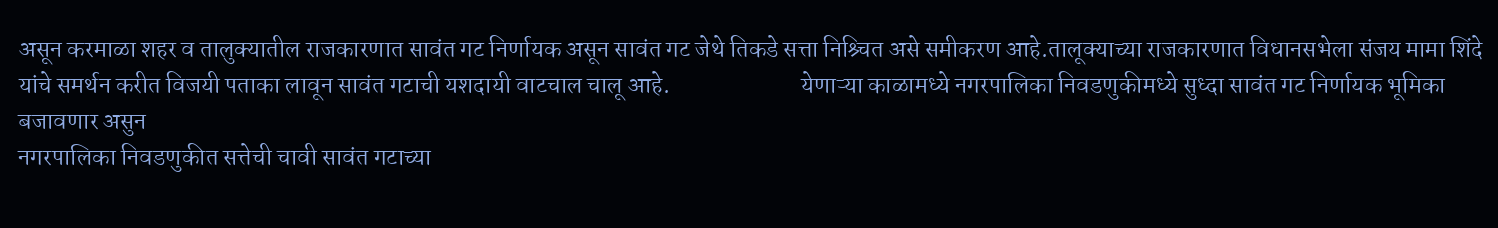असून करमाळा शहर व तालुक्यातील राजकारणात सावंत गट निर्णायक असून सावंत गट जेथे तिकडे सत्ता निश्र्चित असे समीकरण आहे.तालूक्याच्या राजकारणात विधानसभेला संजय मामा शिंदे यांचे समर्थन करीत विजयी पताका लावून सावंत गटाची यशदायी वाटचाल चालू आहे.                           येणाऱ्या काळामध्ये नगरपालिका निवडणुकीमध्ये सुध्दा सावंत गट निर्णायक भूमिका बजावणार असुन
नगरपालिका निवडणुकीत सत्तेची चावी सावंत गटाच्या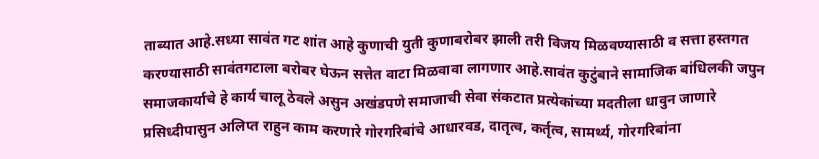ताब्यात आहे.सध्या सावंत गट शांत आहे कुणाची युती कुणाबरोबर झाली तरी विजय मिळवण्यासाठी व सत्ता हस्तगत करण्यासाठी सावंतगटाला बरोबर घेऊन सत्तेत वाटा मिळवावा लागणार आहे.सावंत कुटुंबाने‌ सामाजिक बांधिलकी जपुन समाजकार्याचे हे कार्य चालू ठेवले असुन अखंडपणे समाजाची सेवा संकटात प्रत्येकांच्या मदतीला धावुन जाणारे प्रसिध्दीपासुन अलिप्त राहुन काम करणारे गोरगरिबांचे आधारवड, दातृत्व, कर्तृत्व, सामर्थ्य, गोरगरिबांना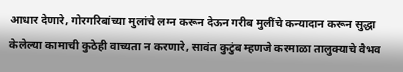आधार देणारे, गोरगरिबांच्या मुलांचे लग्न करून देऊन गरीब मुलींचे कन्यादान करून सुद्धा केलेल्या कामाची कुठेही वाच्यता न करणारे, सावंत कुटुंब म्हणजे करमाळा तालुक्याचे वैभव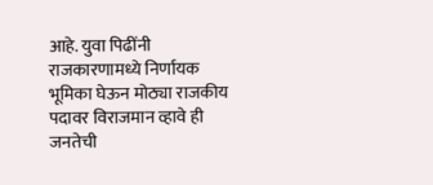आहे. युवा पिढींनी राजकारणामध्ये निर्णायक भूमिका घेऊन मोठ्या राजकीय पदावर विराजमान व्हावे ही जनतेची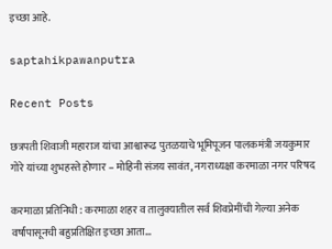इच्छा आहे.

saptahikpawanputra

Recent Posts

छत्रपती शिवाजी महाराज यांचा आश्वारूढ पुतळयाचे भूमिपूजन पालकमंत्री जयकुमार गोरे यांच्या शुभहस्ते होणार – मोहिनी संजय सावंत, नगराध्यक्षा करमाळा नगर परिषद

करमाळा प्रतिनिधी : करमाळा शहर व तालुक्यातील सर्व शिवप्रेमींची गेल्या अनेक वर्षांपासूनची बहुप्रतिक्षित इच्छा आता…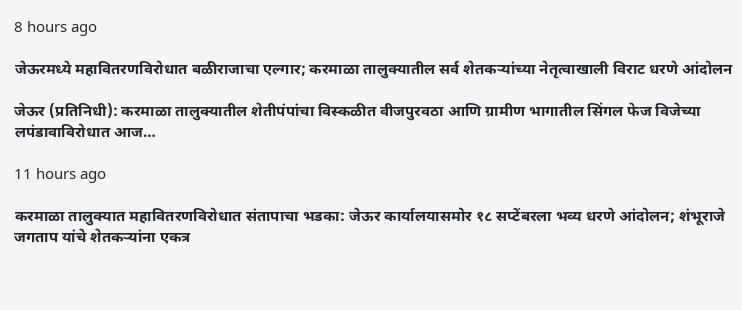8 hours ago

जेऊरमध्ये महावितरणविरोधात बळीराजाचा एल्गार; करमाळा तालुक्यातील सर्व शेतकऱ्यांच्या नेतृत्वाखाली विराट धरणे आंदोलन

जेऊर (प्रतिनिधी): करमाळा तालुक्यातील शेतीपंपांचा विस्कळीत वीजपुरवठा आणि ग्रामीण भागातील सिंगल फेज विजेच्या लपंडावाविरोधात आज…

11 hours ago

करमाळा तालुक्यात महावितरणविरोधात संतापाचा भडका: जेऊर कार्यालयासमोर १८ सप्टेंबरला भव्य धरणे आंदोलन; शंभूराजे जगताप यांचे शेतकऱ्यांना एकत्र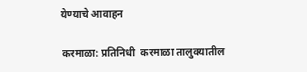येण्याचे आवाहन

करमाळा: प्रतिनिधी  करमाळा तालुक्यातील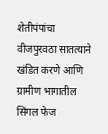शेतीपंपांचा वीजपुरवठा सातत्याने खंडित करणे आणि ग्रामीण भागातील सिंगल फेज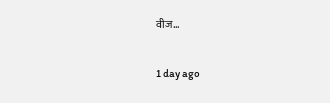वीज…

1 day ago